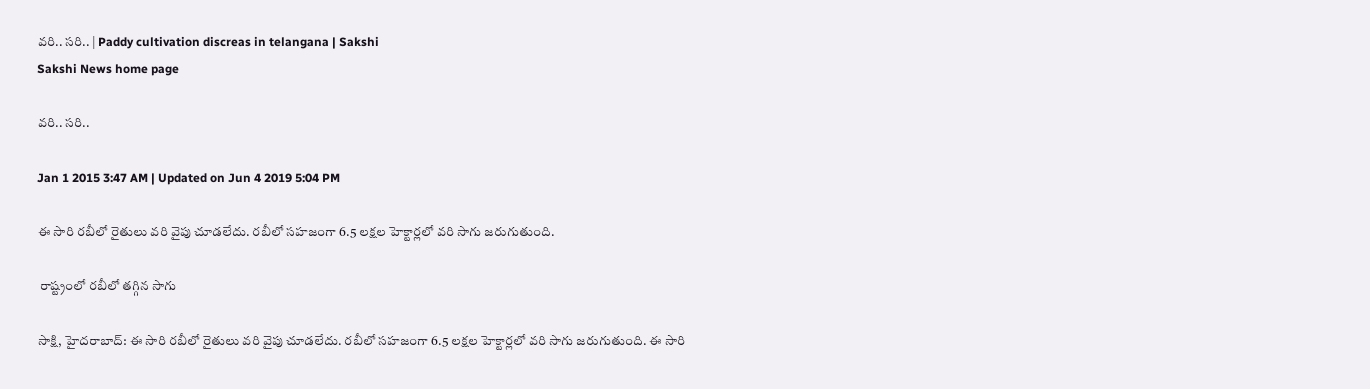వరి.. సరి.. | Paddy cultivation discreas in telangana | Sakshi
Sakshi News home page

వరి.. సరి..

Jan 1 2015 3:47 AM | Updated on Jun 4 2019 5:04 PM

ఈ సారి రబీలో రైతులు వరి వైపు చూడలేదు. రబీలో సహజంగా 6.5 లక్షల హెక్టార్లలో వరి సాగు జరుగుతుంది.

 రాష్ట్రంలో రబీలో తగ్గిన సాగు

సాక్షి, హైదరాబాద్: ఈ సారి రబీలో రైతులు వరి వైపు చూడలేదు. రబీలో సహజంగా 6.5 లక్షల హెక్టార్లలో వరి సాగు జరుగుతుంది. ఈ సారి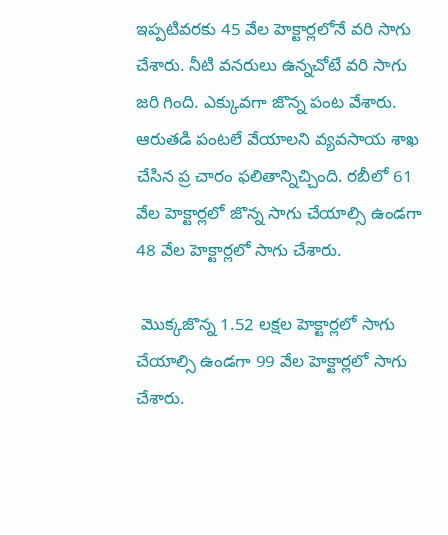ఇప్పటివరకు 45 వేల హెక్టార్లలోనే వరి సాగు చేశారు. నీటి వనరులు ఉన్నచోటే వరి సాగు జరి గింది. ఎక్కువగా జొన్న పంట వేశారు. ఆరుతడి పంటలే వేయాలని వ్యవసాయ శాఖ చేసిన ప్ర చారం ఫలితాన్నిచ్చింది. రబీలో 61 వేల హెక్టార్లలో జొన్న సాగు చేయాల్సి ఉండగా 48 వేల హెక్టార్లలో సాగు చేశారు.

 మొక్కజొన్న 1.52 లక్షల హెక్టార్లలో సాగు చేయాల్సి ఉండగా 99 వేల హెక్టార్లలో సాగు చేశారు.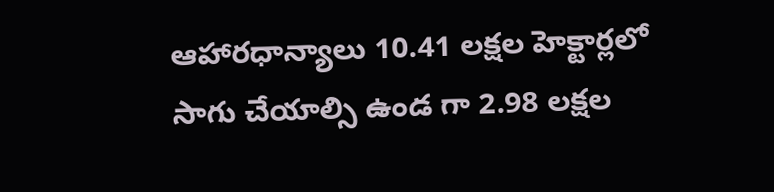ఆహారధాన్యాలు 10.41 లక్షల హెక్టార్లలో సాగు చేయాల్సి ఉండ గా 2.98 లక్షల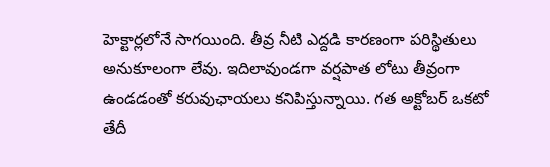హెక్టార్లలోనే సాగయింది. తీవ్ర నీటి ఎద్దడి కారణంగా పరిస్థితులు అనుకూలంగా లేవు. ఇదిలావుండగా వర్షపాత లోటు తీవ్రంగా ఉండడంతో కరువుఛాయలు కనిపిస్తున్నాయి. గత అక్టోబర్ ఒకటో తేదీ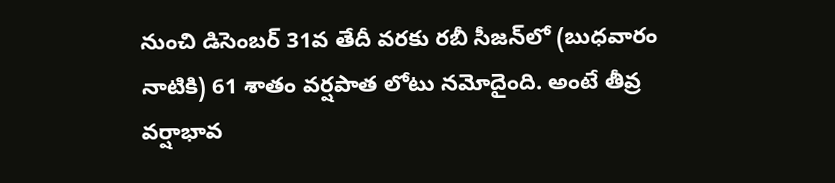నుంచి డిసెంబర్ 31వ తేదీ వరకు రబీ సీజన్‌లో (బుధవారం నాటికి) 61 శాతం వర్షపాత లోటు నమోదైంది. అంటే తీవ్ర వర్షాభావ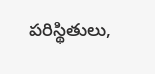పరిస్థితులు,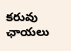కరువు ఛాయలు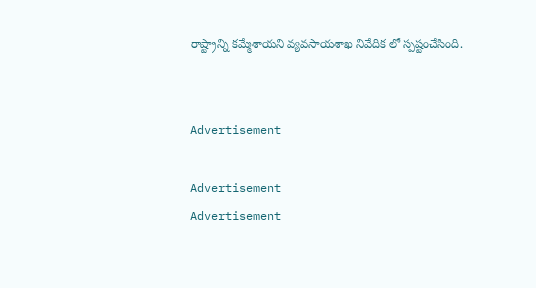రాష్ట్రాన్ని కమ్మేశాయని వ్యవసాయశాఖ నివేదిక లో స్పష్టంచేసింది.


Advertisement

Advertisement
Advertisement